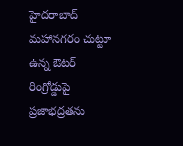హైదరాబాద్ మహానగరం చుట్టూ ఉన్న ఔటర్ రింగ్రోడ్డుపై ప్రజాభద్రతను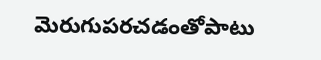మెరుగుపరచడంతోపాటు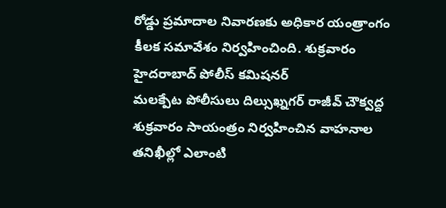రోడ్డు ప్రమాదాల నివారణకు అధికార యంత్రాంగం కీలక సమావేశం నిర్వహించింది. శుక్రవారం హైదరాబాద్ పోలీస్ కమిషనర్
మలక్పేట పోలీసులు దిల్సుఖ్నగర్ రాజీవ్ చౌక్వద్ద శుక్రవారం సాయంత్రం నిర్వహించిన వాహనాల తనిఖీల్లో ఎలాంటి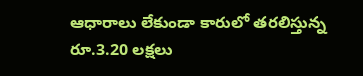ఆధారాలు లేకుండా కారులో తరలిస్తున్న రూ.3.20 లక్షలు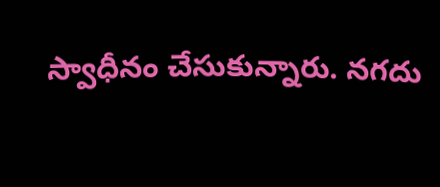స్వాధీనం చేసుకున్నారు. నగదు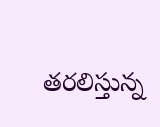తరలిస్తున్న